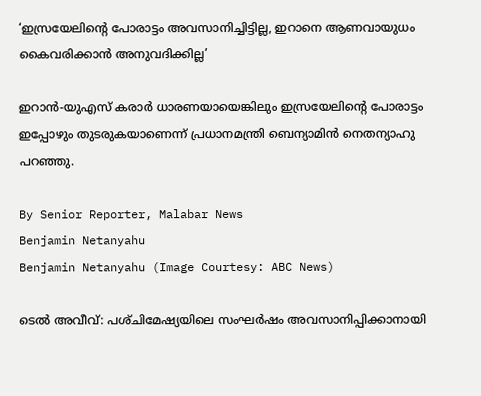‘ഇസ്രയേലിന്റെ പോരാട്ടം അവസാനിച്ചിട്ടില്ല, ഇറാനെ ആണവായുധം കൈവരിക്കാൻ അനുവദിക്കില്ല’

ഇറാൻ-യുഎസ് കരാർ ധാരണയായെങ്കിലും ഇസ്രയേലിന്റെ പോരാട്ടം ഇപ്പോഴും തുടരുകയാണെന്ന് പ്രധാനമന്ത്രി ബെന്യാമിൻ നെതന്യാഹു പറഞ്ഞു.

By Senior Reporter, Malabar News
Benjamin Netanyahu
Benjamin Netanyahu (Image Courtesy: ABC News)

ടെൽ അവീവ്: പശ്‌ചിമേഷ്യയിലെ സംഘർഷം അവസാനിപ്പിക്കാനായി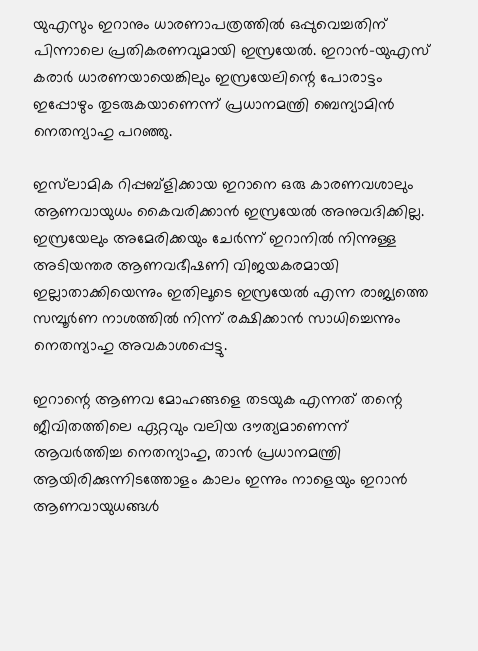യുഎസും ഇറാനും ധാരണാപത്രത്തിൽ ഒപ്പുവെച്ചതിന് പിന്നാലെ പ്രതികരണവുമായി ഇസ്രയേൽ. ഇറാൻ-യുഎസ് കരാർ ധാരണയായെങ്കിലും ഇസ്രയേലിന്റെ പോരാട്ടം ഇപ്പോഴും തുടരുകയാണെന്ന് പ്രധാനമന്ത്രി ബെന്യാമിൻ നെതന്യാഹു പറഞ്ഞു.

ഇസ്‌ലാമിക റിപ്പബ്ളിക്കായ ഇറാനെ ഒരു കാരണവശാലും ആണവായുധം കൈവരിക്കാൻ ഇസ്രയേൽ അനുവദിക്കില്ല. ഇസ്രയേലും അമേരിക്കയും ചേർന്ന് ഇറാനിൽ നിന്നുള്ള അടിയന്തര ആണവഭീഷണി വിജയകരമായി ഇല്ലാതാക്കിയെന്നും ഇതിലൂടെ ഇസ്രയേൽ എന്ന രാജ്യത്തെ സമ്പൂർണ നാശത്തിൽ നിന്ന് രക്ഷിക്കാൻ സാധിച്ചെന്നും നെതന്യാഹു അവകാശപ്പെട്ടു.

ഇറാന്റെ ആണവ മോഹങ്ങളെ തടയുക എന്നത് തന്റെ ജീവിതത്തിലെ ഏറ്റവും വലിയ ദൗത്യമാണെന്ന് ആവർത്തിച്ച നെതന്യാഹു, താൻ പ്രധാനമന്ത്രി ആയിരിക്കുന്നിടത്തോളം കാലം ഇന്നും നാളെയും ഇറാൻ ആണവായുധങ്ങൾ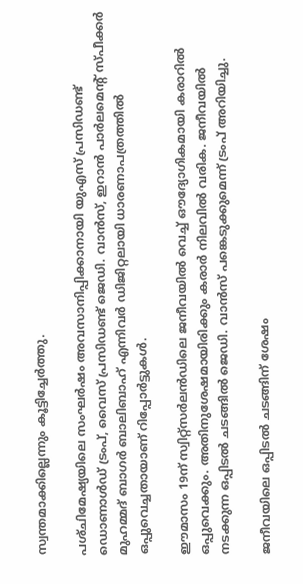സ്വന്തമാക്കില്ലെന്നും കൂട്ടിച്ചേർത്തു.

പശ്‌ചിമേഷ്യയിലെ സംഘർഷം അവസാനിപ്പിക്കാനായി യുഎസ് പ്രസിഡണ്ട് ഡൊണാൾഡ് ട്രംപ്, വൈസ് പ്രസിഡണ്ട് ജെഡി. വാൻസ്‌, ഇറാൻ പാർലമെന്റ് സ്‌പീക്കർ മുഹമ്മദ് ബാഗർ ബാലിബാഹ് എന്നിവർ ഡിജിറ്റലായി ധാരണാപത്രത്തിൽ ഒപ്പുവെച്ചതായാണ് റിപ്പോർട്ടുകൾ.

ഈമാസം 19ന് സ്വിറ്റ്‌സർലൻഡിലെ ജനീവയിൽ വെച്ച് ഔദ്യോഗികമായി കരാറിൽ ഒപ്പുവെക്കും. അതിനുശേഷമായിരിക്കും കരാർ നിലവിൽ വരിക. ജനീവയിൽ നടക്കുന്ന ഒപ്പിടൽ ചടങ്ങിൽ ജെഡി. വാൻസ്‌ പങ്കെടുക്കുമെന്ന് ട്രംപ് അറിയിച്ചു.

ജനീവയിലെ ഒപ്പിടൽ ചടങ്ങിന് ശേഷം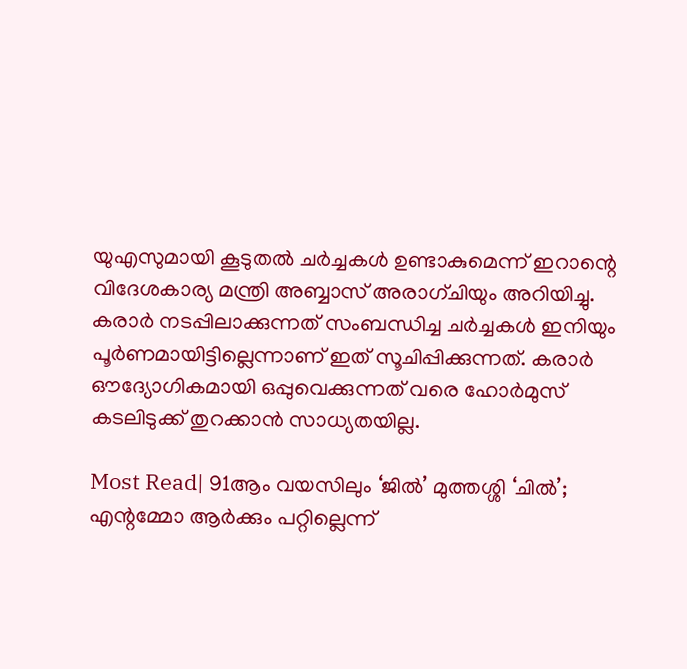യുഎസുമായി കൂടുതൽ ചർച്ചകൾ ഉണ്ടാകുമെന്ന് ഇറാന്റെ വിദേശകാര്യ മന്ത്രി അബ്ബാസ് അരാഗ്‌ചിയും അറിയിച്ചു. കരാർ നടപ്പിലാക്കുന്നത് സംബന്ധിച്ച ചർച്ചകൾ ഇനിയും പൂർണമായിട്ടില്ലെന്നാണ് ഇത് സൂചിപ്പിക്കുന്നത്. കരാർ ഔദ്യോഗികമായി ഒപ്പുവെക്കുന്നത് വരെ ഹോർമുസ് കടലിടുക്ക് തുറക്കാൻ സാധ്യതയില്ല.

Most Read| 91ആം വയസിലും ‘ജിൽ’ മുത്തശ്ശി ‘ചിൽ’; എന്റമ്മോ ആർക്കും പറ്റില്ലെന്ന്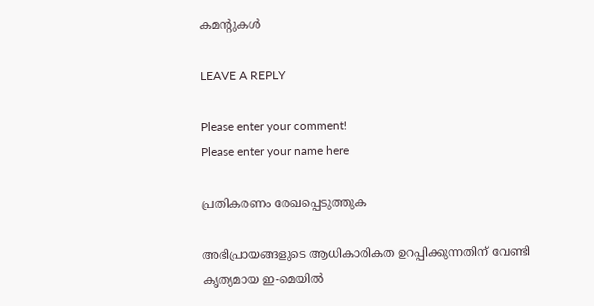കമന്റുകൾ

LEAVE A REPLY

Please enter your comment!
Please enter your name here

പ്രതികരണം രേഖപ്പെടുത്തുക

അഭിപ്രായങ്ങളുടെ ആധികാരികത ഉറപ്പിക്കുന്നതിന് വേണ്ടി കൃത്യമായ ഇ-മെയിൽ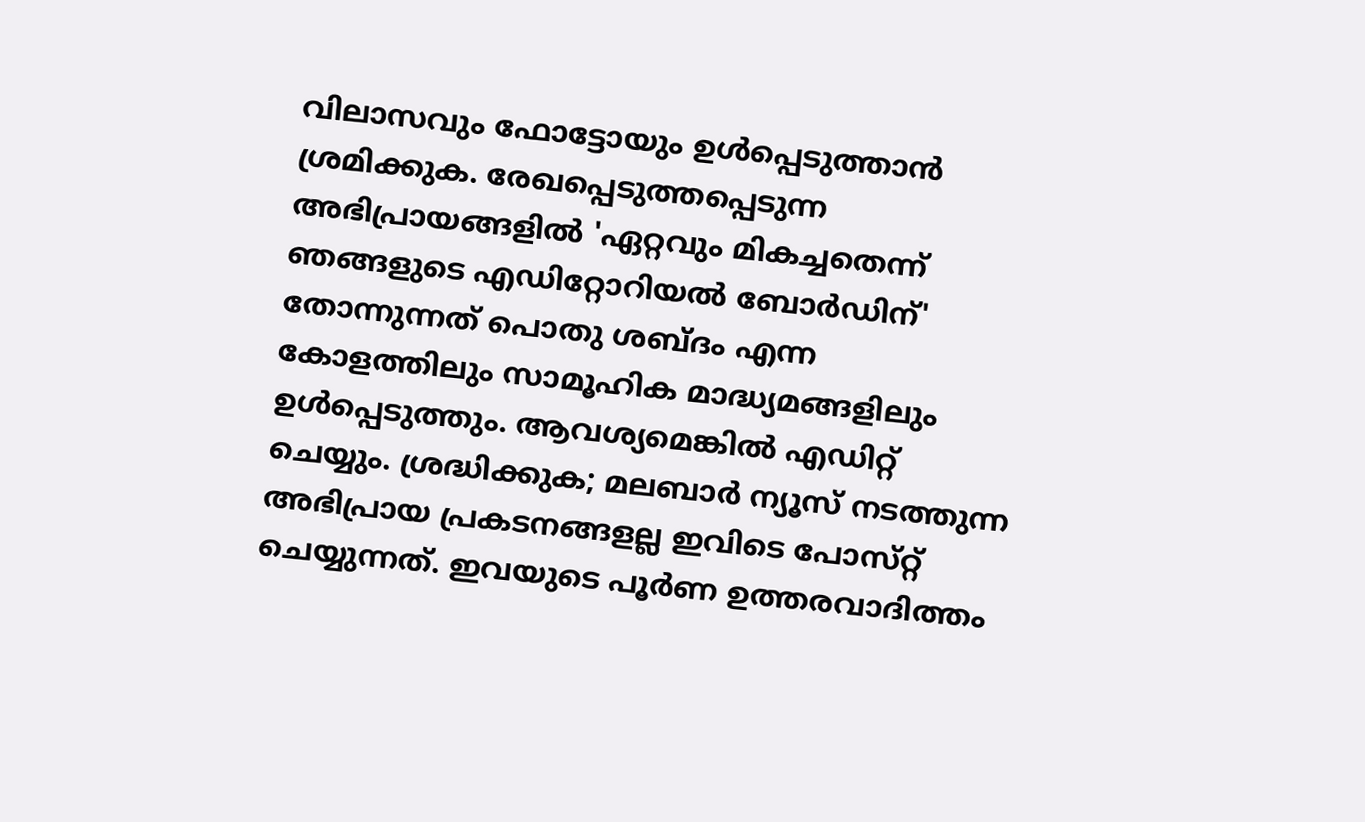വിലാസവും ഫോട്ടോയും ഉൾപ്പെടുത്താൻ ശ്രമിക്കുക. രേഖപ്പെടുത്തപ്പെടുന്ന അഭിപ്രായങ്ങളിൽ 'ഏറ്റവും മികച്ചതെന്ന് ഞങ്ങളുടെ എഡിറ്റോറിയൽ ബോർഡിന്' തോന്നുന്നത് പൊതു ശബ്‌ദം എന്ന കോളത്തിലും സാമൂഹിക മാദ്ധ്യമങ്ങളിലും ഉൾപ്പെടുത്തും. ആവശ്യമെങ്കിൽ എഡിറ്റ് ചെയ്യും. ശ്രദ്ധിക്കുക; മലബാർ ന്യൂസ് നടത്തുന്ന അഭിപ്രായ പ്രകടനങ്ങളല്ല ഇവിടെ പോസ്‌റ്റ് ചെയ്യുന്നത്. ഇവയുടെ പൂർണ ഉത്തരവാദിത്തം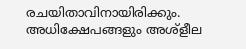രചയിതാവിനായിരിക്കും. അധിക്ഷേപങ്ങളും അശ്‌ളീല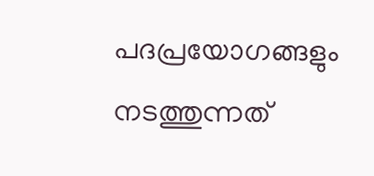പദപ്രയോഗങ്ങളും നടത്തുന്നത്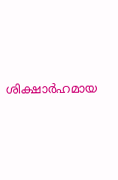ശിക്ഷാർഹമായ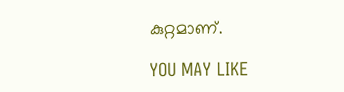കുറ്റമാണ്.

YOU MAY LIKE